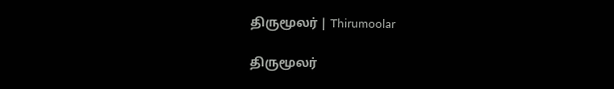திருமூலர் | Thirumoolar

திருமூலர்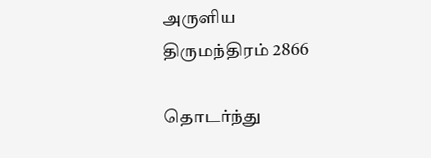அருளிய
திருமந்திரம் 2866

தொடர்ந்து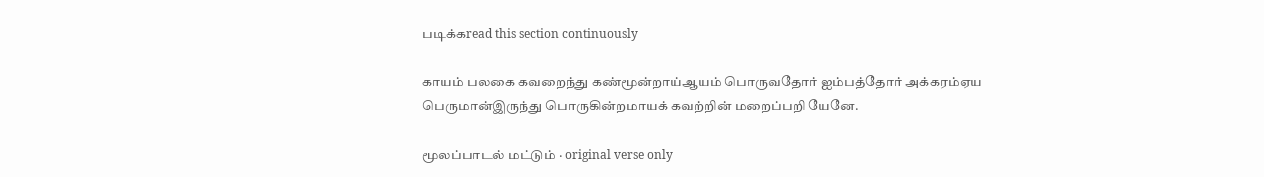படிக்கread this section continuously

காயம் பலகை கவறைந்து கண்மூன்றாய்ஆயம் பொருவதோர் ஐம்பத்தோர் அக்கரம்ஏய பெருமான்இருந்து பொருகின்றமாயக் கவற்றின் மறைப்பறி யேனே.

மூலப்பாடல் மட்டும் · original verse only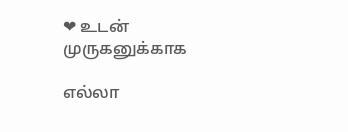❤ உடன் முருகனுக்காக

எல்லா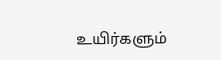உயிர்களும்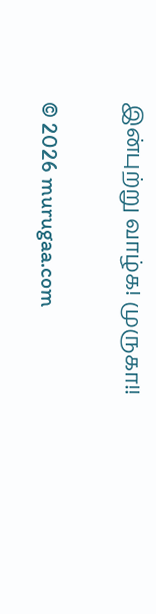இன்புற்று வாழ்க! முருகா!!

© 2026 murugaa.com